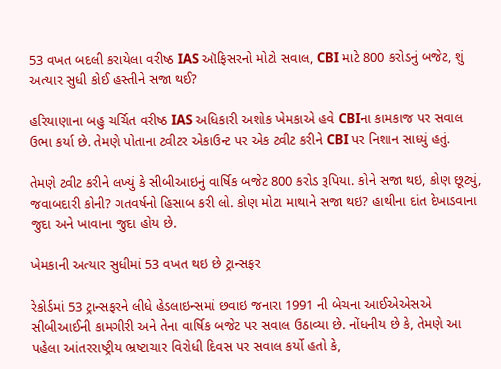53 વખત બદલી કરાયેલા વરીષ્ઠ IAS ઑફિસરનો મોટો સવાલ, CBI માટે 800 કરોડનું બજેટ, શું અત્યાર સુધી કોઈ હસ્તીને સજા થઈ?

હરિયાણાના બહુ ચર્ચિત વરીષ્ઠ IAS અધિકારી અશોક ખેમકાએ હવે CBIના કામકાજ પર સવાલ ઉભા કર્યા છે. તેમણે પોતાના ટ્વીટર એકાઉન્ટ પર એક ટ્વીટ કરીને CBI પર નિશાન સાધ્યું હતું.

તેમણે ટ્વીટ કરીને લખ્યું કે સીબીઆઇનું વાર્ષિક બજેટ 800 કરોડ રૂપિયા. કોને સજા થઇ, કોણ છૂટ્યું, જવાબદારી કોની? ગતવર્ષનો હિસાબ કરી લો. કોણ મોટા માથાને સજા થઇ? હાથીના દાંત દેખાડવાના જુદા અને ખાવાના જુદા હોય છે.

ખેમકાની અત્યાર સુધીમાં 53 વખત થઇ છે ટ્રાન્સફર

રેકોર્ડમાં 53 ટ્રાન્સફરને લીધે હેડલાઇન્સમાં છવાઇ જનારા 1991 ની બેચના આઈએએસએ સીબીઆઈની કામગીરી અને તેના વાર્ષિક બજેટ પર સવાલ ઉઠાવ્યા છે. નોંધનીય છે કે, તેમણે આ પહેલા આંતરરાષ્ટ્રીય ભ્રષ્ટાચાર વિરોધી દિવસ પર સવાલ કર્યો હતો કે,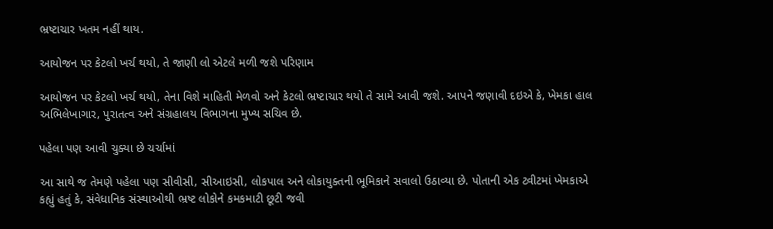ભ્રષ્ટાચાર ખતમ નહીં થાય.

આયોજન પર કેટલો ખર્ચ થયો, તે જાણી લો એટલે મળી જશે પરિણામ

આયોજન પર કેટલો ખર્ચ થયો, તેના વિશે માહિતી મેળવો અને કેટલો ભ્રષ્ટાચાર થયો તે સામે આવી જશે. આપને જણાવી દઇએ કે, ખેમકા હાલ અભિલેખાગાર, પુરાતત્વ અને સંગ્રહાલય વિભાગના મુખ્ય સચિવ છે.

પહેલા પણ આવી ચુક્યા છે ચર્ચામાં

આ સાથે જ તેમણે પહેલા પણ સીવીસી, સીઆઇસી, લોકપાલ અને લોકાયુક્તની ભૂમિકાને સવાલો ઉઠાવ્યા છે. પોતાની એક ટ્વીટમાં ખેમકાએ કહ્યું હતું કે, સંવેધાનિક સંસ્થાઓથી ભ્રષ્ટ લોકોને કમકમાટી છૂટી જવી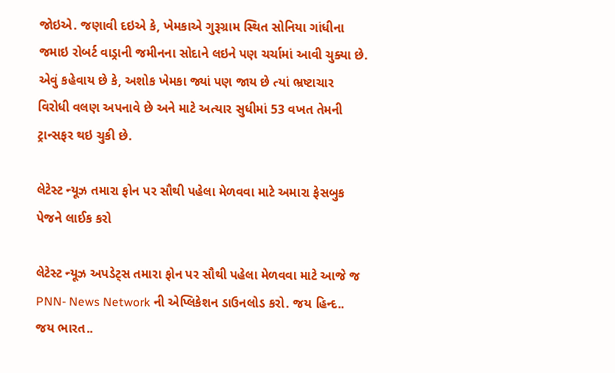જોઇએ. જણાવી દઇએ કે, ખેમકાએ ગુરૂગ્રામ સ્થિત સોનિયા ગાંધીના જમાઇ રોબર્ટ વાડ્રાની જમીનના સોદાને લઇને પણ ચર્ચામાં આવી ચુક્યા છે. એવું કહેવાય છે કે, અશોક ખેમકા જ્યાં પણ જાય છે ત્યાં ભ્રષ્ટાચાર વિરોધી વલણ અપનાવે છે અને માટે અત્યાર સુધીમાં 53 વખત તેમની ટ્રાન્સફર થઇ ચુકી છે.

લેટેસ્ટ ન્યૂઝ તમારા ફોન પર સૌથી પહેલા મેળવવા માટે અમારા ફેસબુક પેજને લાઈક કરો

લેટેસ્ટ ન્યૂઝ અપડેટ્સ તમારા ફોન પર સૌથી પહેલા મેળવવા માટે આજે જ PNN- News Network ની એપ્લિકેશન ડાઉનલોડ કરો. જય હિન્દ.. જય ભારત..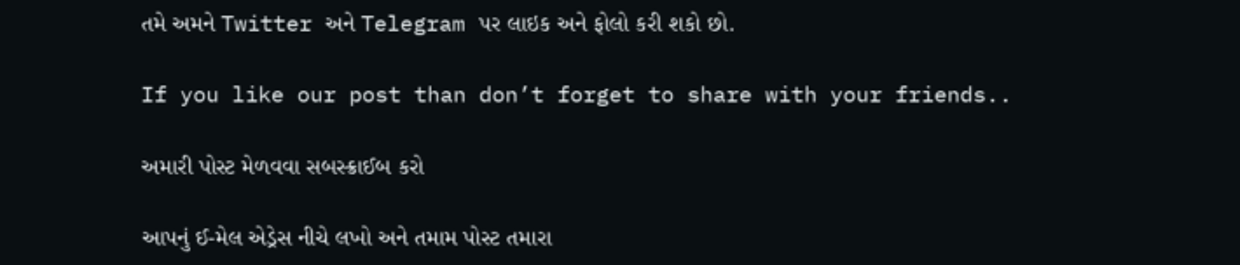તમે અમને Twitter અને Telegram પર લાઇક અને ફોલો કરી શકો છો.

If you like our post than don’t forget to share with your friends..

અમારી પોસ્ટ મેળવવા સબસ્ક્રાઈબ કરો

આપનું ઈ-મેલ એડ્રેસ નીચે લખો અને તમામ પોસ્ટ તમારા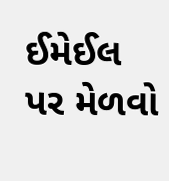ઈમેઈલ પર મેળવો